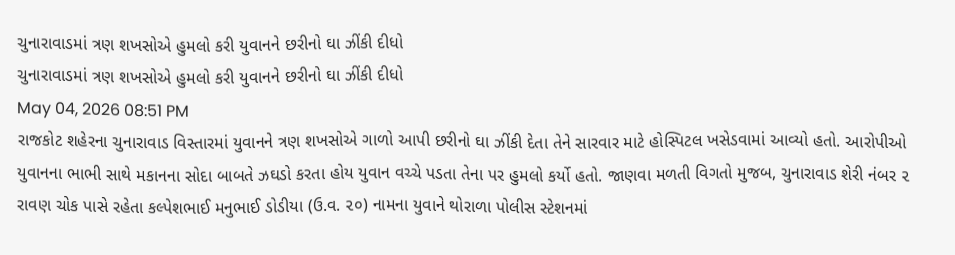ચુનારાવાડમાં ત્રણ શખસોએ હુમલો કરી યુવાનને છરીનો ઘા ઝીંકી દીધો
ચુનારાવાડમાં ત્રણ શખસોએ હુમલો કરી યુવાનને છરીનો ઘા ઝીંકી દીધો
May 04, 2026 08:51 PM
રાજકોટ શહેરના ચુનારાવાડ વિસ્તારમાં યુવાનને ત્રણ શખસોએ ગાળો આપી છરીનો ઘા ઝીંકી દેતા તેને સારવાર માટે હોસ્પિટલ ખસેડવામાં આવ્યો હતો. આરોપીઓ યુવાનના ભાભી સાથે મકાનના સોદા બાબતે ઝઘડો કરતા હોય યુવાન વચ્ચે પડતા તેના પર હુમલો કર્યો હતો. જાણવા મળતી વિગતો મુજબ, ચુનારાવાડ શેરી નંબર ૨ રાવણ ચોક પાસે રહેતા કલ્પેશભાઈ મનુભાઈ ડોડીયા (ઉ.વ. ૨૦) નામના યુવાને થોરાળા પોલીસ સ્ટેશનમાં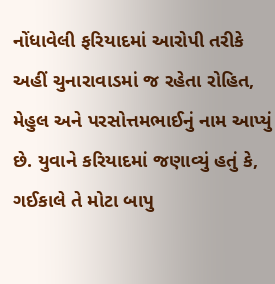નોંધાવેલી ફરિયાદમાં આરોપી તરીકે અહીં ચુનારાવાડમાં જ રહેતા રોહિત, મેહુલ અને પરસોત્તમભાઈનું નામ આપ્યું છે. યુવાને કરિયાદમાં જણાવ્યું હતું કે, ગઈકાલે તે મોટા બાપુ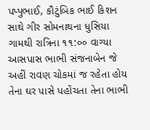પપ્પુભાઈ, કૌટુંબિક ભાઈ કિશન સાથે ગીર સોમનાથના ધુસિયા ગામથી રાત્રિના ૧૧:૦૦ વાગ્યા આસપાસ ભાભી સંજનાબેન જે અહીં રાવણ ચોકમાં જ રહેતા હોય તેના ઘર પાસે પહોંચતા તેના ભાભી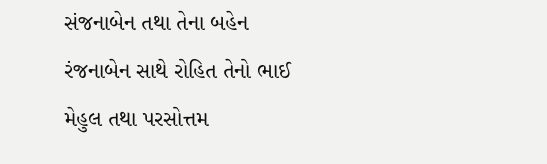સંજનાબેન તથા તેના બહેન રંજનાબેન સાથે રોહિત તેનો ભાઈ મેહુલ તથા પરસોત્તમ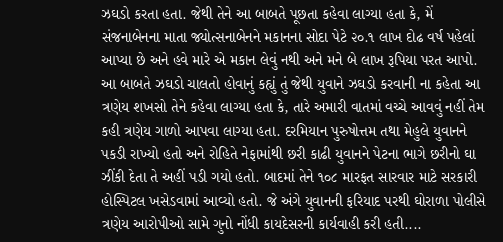ઝઘડો કરતા હતા. જેથી તેને આ બાબતે પૂછતા કહેવા લાગ્યા હતા કે, મેં સંજનાબેનના માતા જ્યોત્સનાબેનને મકાનના સોદા પેટે ૨૦.૧ લાખ દોઢ વર્ષ પહેલાં આપ્યા છે અને હવે મારે એ મકાન લેવું નથી અને મને બે લાખ રૂપિયા પરત આપો. આ બાબતે ઝઘડો ચાલતો હોવાનું કહ્યું તું જેથી યુવાને ઝઘડો કરવાની ના કહેતા આ ત્રણેય શખસો તેને કહેવા લાગ્યા હતા કે, તારે અમારી વાતમાં વચ્ચે આવવું નહીં તેમ કહી ત્રણેય ગાળો આપવા લાગ્યા હતા. દરમિયાન પુરુષોત્તમ તથા મેહુલે યુવાનને પકડી રાખ્યો હતો અને રોહિતે નેફામાંથી છરી કાઢી યુવાનને પેટના ભાગે છરીનો ઘા ઝીંકી દેતા તે અહીં પડી ગયો હતો. બાદમાં તેને ૧૦૮ મારફત સારવાર માટે સરકારી હોસ્પિટલ ખસેડવામાં આવ્યો હતો. જે અંગે યુવાનની ફરિયાદ પરથી ઘોરાળા પોલીસે ત્રણેય આરોપીઓ સામે ગુનો નોંધી કાયદેસરની કાર્યવાહી કરી હતી....